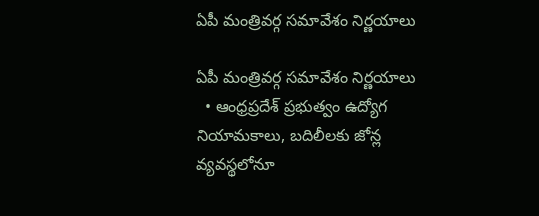ఏపీ మంత్రివర్గ సమావేశం నిర్ణయాలు

ఏపీ మంత్రివర్గ సమావేశం నిర్ణయాలు
  • ఆంధ్రప్రదేశ్‌ ప్రభుత్వం ఉద్యోగ నియామకాలు, బదిలీలకు జోన్ల వ్యవస్థలోనూ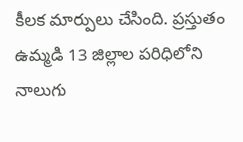కీలక మార్పులు చేసింది. ప్రస్తుతం ఉమ్మడి 13 జిల్లాల పరిధిలోని నాలుగు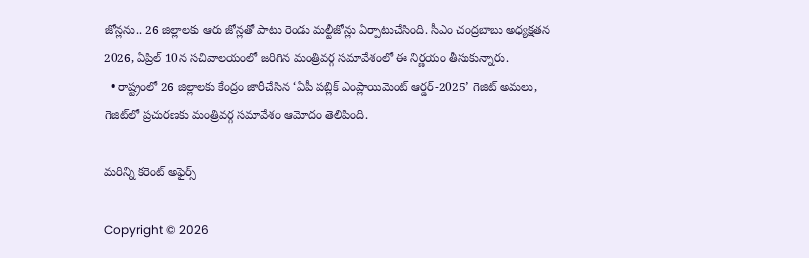జోన్లను.. 26 జిల్లాలకు ఆరు జోన్లతో పాటు రెండు మల్టీజోన్లు ఏర్పాటుచేసింది. సీఎం చంద్రబాబు అధ్యక్షతన 2026, ఏప్రిల్‌ 10న సచివాలయంలో జరిగిన మంత్రివర్గ సమావేశంలో ఈ నిర్ణయం తీసుకున్నారు.
  • రాష్ట్రంలో 26 జిల్లాలకు కేంద్రం జారీచేసిన ‘ఏపీ పబ్లిక్‌ ఎంప్లాయిమెంట్‌ ఆర్డర్‌-2025’ గెజిట్‌ అమలు, గెజిట్‌లో ప్రచురణకు మంత్రివర్గ సమావేశం ఆమోదం తెలిపింది.

మరిన్ని కరెంట్ అఫైర్స్

Copyright © 2026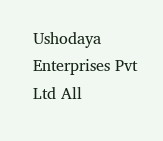Ushodaya Enterprises Pvt Ltd All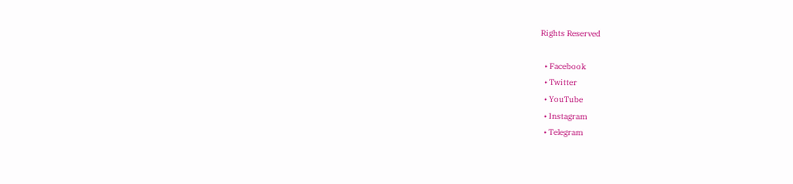Rights Reserved

  • Facebook
  • Twitter
  • YouTube
  • Instagram
  • Telegram